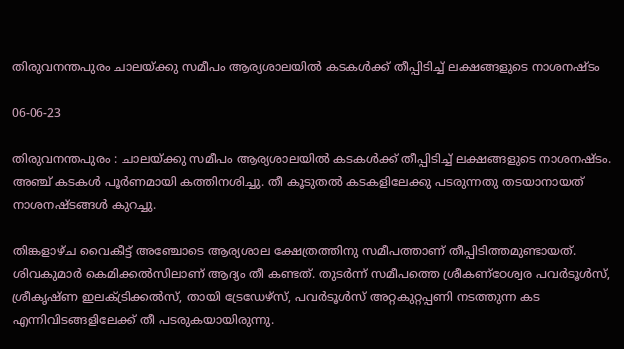തിരുവനന്തപുരം ചാലയ്ക്കു സമീപം ആര്യശാലയിൽ കടകൾക്ക് തീപ്പിടിച്ച് ലക്ഷങ്ങളുടെ നാശനഷ്ടം

06-06-23

തിരുവനന്തപുരം : ചാലയ്ക്കു സമീപം ആര്യശാലയിൽ കടകൾക്ക് തീപ്പിടിച്ച് ലക്ഷങ്ങളുടെ നാശനഷ്ടം. അഞ്ച് കടകൾ പൂർണമായി കത്തിനശിച്ചു. തീ കൂടുതൽ കടകളിലേക്കു പടരുന്നതു തടയാനായത് നാശനഷ്ടങ്ങൾ കുറച്ചു.

തിങ്കളാഴ്ച വൈകീട്ട് അഞ്ചോടെ ആര്യശാല ക്ഷേത്രത്തിനു സമീപത്താണ് തീപ്പിടിത്തമുണ്ടായത്. ശിവകുമാർ കെമിക്കൽസിലാണ് ആദ്യം തീ കണ്ടത്. തുടർന്ന് സമീപത്തെ ശ്രീകണ്ഠേശ്വര പവർടൂൾസ്, ശ്രീകൃഷ്ണ ഇലക്ട്രിക്കൽസ്, തായി ട്രേഡേഴ്‌സ്, പവർടൂൾസ് അറ്റകുറ്റപ്പണി നടത്തുന്ന കട എന്നിവിടങ്ങളിലേക്ക് തീ പടരുകയായിരുന്നു.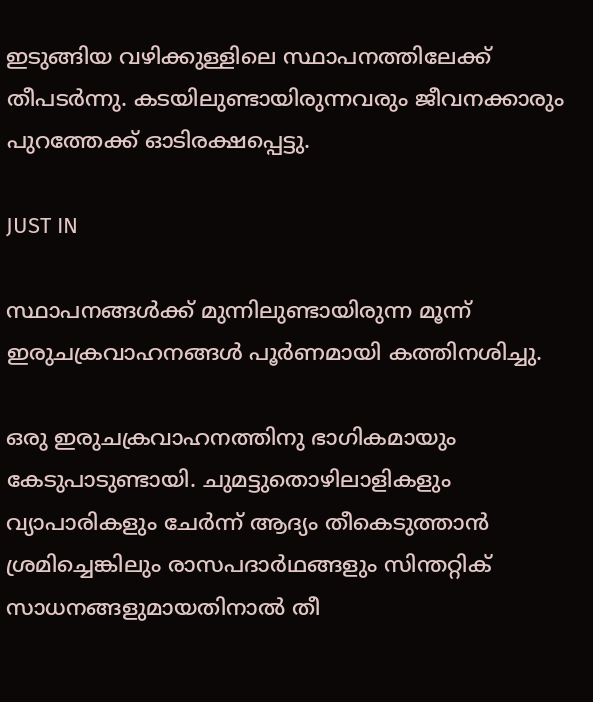ഇടുങ്ങിയ വഴിക്കുള്ളിലെ സ്ഥാപനത്തിലേക്ക് തീപടർന്നു. കടയിലുണ്ടായിരുന്നവരും ജീവനക്കാരും പുറത്തേക്ക് ഓടിരക്ഷപ്പെട്ടു.

JUST IN

സ്ഥാപനങ്ങൾക്ക് മുന്നിലുണ്ടായിരുന്ന മൂന്ന് ഇരുചക്രവാഹനങ്ങൾ പൂർണമായി കത്തിനശിച്ചു.

ഒരു ഇരുചക്രവാഹനത്തിനു ഭാഗികമായും കേടുപാടുണ്ടായി. ചുമട്ടുതൊഴിലാളികളും വ്യാപാരികളും ചേർന്ന് ആദ്യം തീകെടുത്താൻ ശ്രമിച്ചെങ്കിലും രാസപദാർഥങ്ങളും സിന്തറ്റിക് സാധനങ്ങളുമായതിനാൽ തീ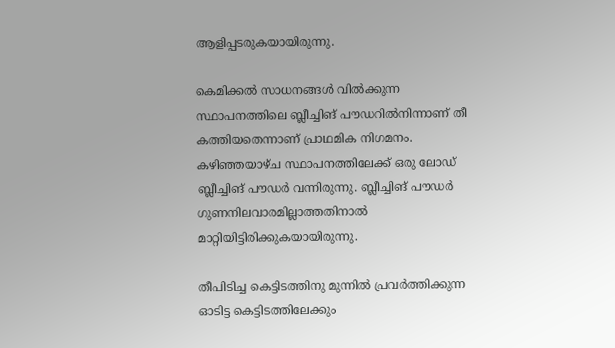ആളിപ്പടരുകയായിരുന്നു.

കെമിക്കൽ സാധനങ്ങൾ വിൽക്കുന്ന സ്ഥാപനത്തിലെ ബ്ലീച്ചിങ് പൗഡറിൽനിന്നാണ് തീ കത്തിയതെന്നാണ് പ്രാഥമിക നിഗമനം. കഴിഞ്ഞയാഴ്ച സ്ഥാപനത്തിലേക്ക് ഒരു ലോഡ് ബ്ലീച്ചിങ് പൗഡർ വന്നിരുന്നു. ബ്ലീച്ചിങ് പൗഡർ ഗുണനിലവാരമില്ലാത്തതിനാൽ മാറ്റിയിട്ടിരിക്കുകയായിരുന്നു.

തീപിടിച്ച കെട്ടിടത്തിനു മുന്നിൽ പ്രവർത്തിക്കുന്ന ഓടിട്ട കെട്ടിടത്തിലേക്കും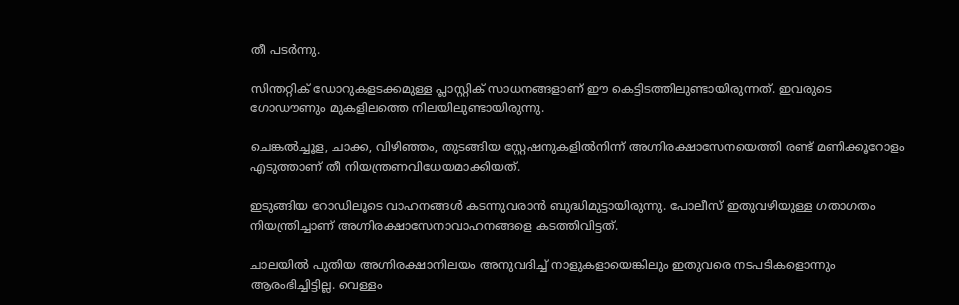തീ പടർന്നു.

സിന്തറ്റിക് ഡോറുകളടക്കമുള്ള പ്ലാസ്റ്റിക് സാധനങ്ങളാണ് ഈ കെട്ടിടത്തിലുണ്ടായിരുന്നത്. ഇവരുടെ ഗോഡൗണും മുകളിലത്തെ നിലയിലുണ്ടായിരുന്നു.

ചെങ്കൽച്ചൂള, ചാക്ക, വിഴിഞ്ഞം, തുടങ്ങിയ സ്റ്റേഷനുകളിൽനിന്ന്‌ അഗ്നിരക്ഷാസേനയെത്തി രണ്ട് മണിക്കൂറോളം എടുത്താണ് തീ നിയന്ത്രണവിധേയമാക്കിയത്.

ഇടുങ്ങിയ റോഡിലൂടെ വാഹനങ്ങൾ കടന്നുവരാൻ ബുദ്ധിമുട്ടായിരുന്നു. പോലീസ് ഇതുവഴിയുള്ള ഗതാഗതം നിയന്ത്രിച്ചാണ് അഗ്നിരക്ഷാസേനാവാഹനങ്ങളെ കടത്തിവിട്ടത്.

ചാലയിൽ പുതിയ അഗ്നിരക്ഷാനിലയം അനുവദിച്ച് നാളുകളായെങ്കിലും ഇതുവരെ നടപടികളൊന്നും ആരംഭിച്ചിട്ടില്ല. വെള്ളം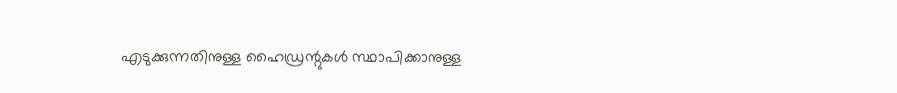എടുക്കുന്നതിനുള്ള ഹൈഡ്രന്റുകൾ സ്ഥാപിക്കാനുള്ള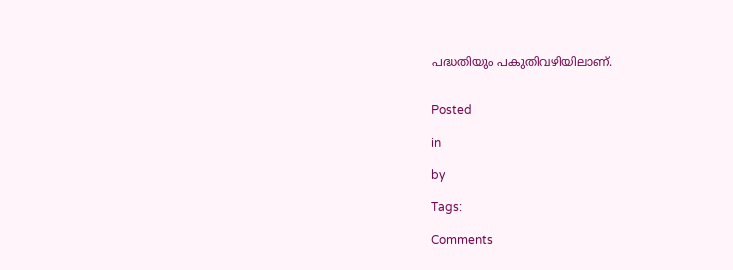പദ്ധതിയും പകുതിവഴിയിലാണ്.


Posted

in

by

Tags:

Comments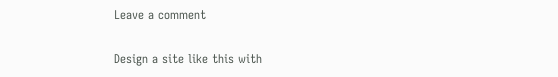Leave a comment

Design a site like this with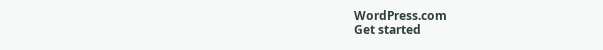WordPress.com
Get started